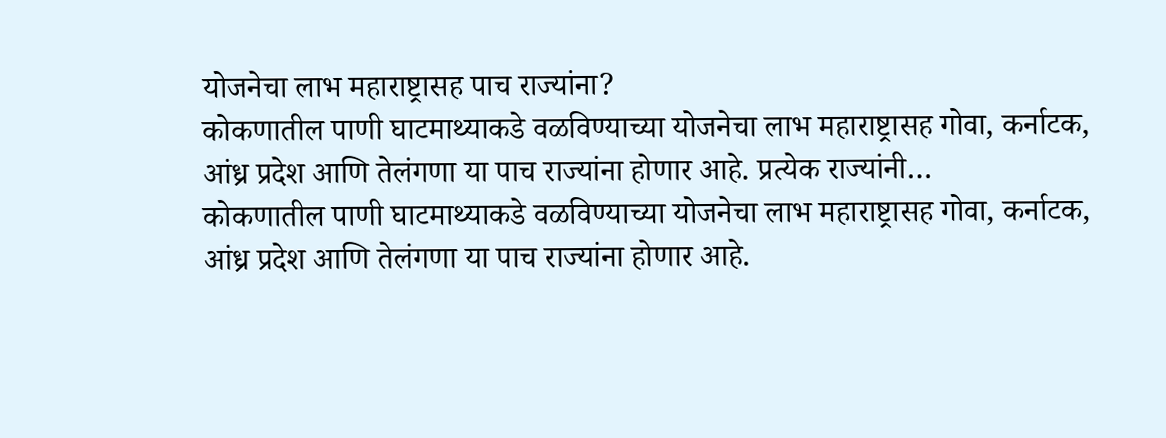योजनेचा लाभ महाराष्ट्रासह पाच राज्यांना?
कोकणातील पाणी घाटमाथ्याकडे वळविण्याच्या योजनेचा लाभ महाराष्ट्रासह गोवा, कर्नाटक, आंध्र प्रदेश आणि तेलंगणा या पाच राज्यांना होणार आहे. प्रत्येक राज्यांनी…
कोकणातील पाणी घाटमाथ्याकडे वळविण्याच्या योजनेचा लाभ महाराष्ट्रासह गोवा, कर्नाटक, आंध्र प्रदेश आणि तेलंगणा या पाच राज्यांना होणार आहे.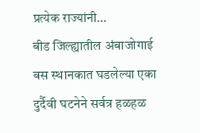प्रत्येक राज्यांनी…
बीड जिल्ह्यातील अंबाजोगाई बस स्थानकात घडलेल्या एका दुर्दैवी घटनेने सर्वत्र हळहळ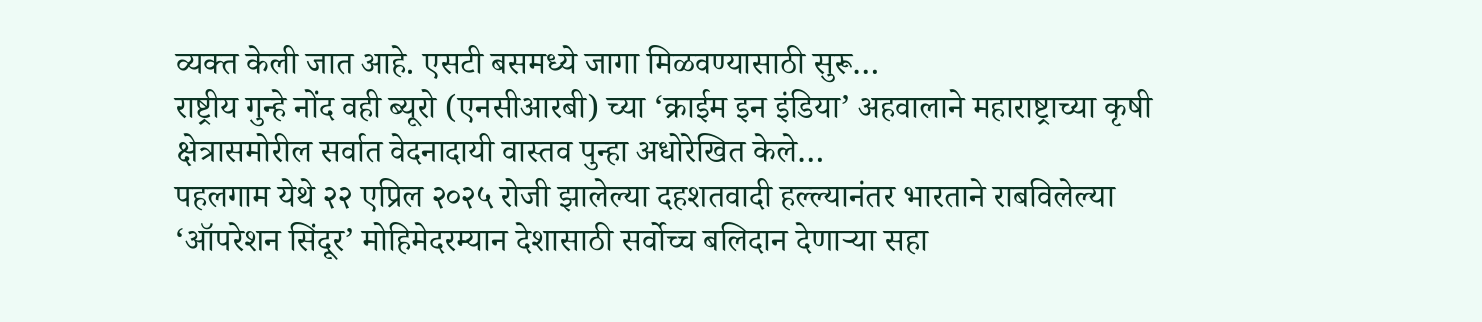व्यक्त केली जात आहे. एसटी बसमध्ये जागा मिळवण्यासाठी सुरू…
राष्ट्रीय गुन्हे नोंद वही ब्यूरो (एनसीआरबी) च्या ‘क्राईम इन इंडिया’ अहवालाने महाराष्ट्राच्या कृषी क्षेत्रासमोरील सर्वात वेदनादायी वास्तव पुन्हा अधोरेखित केले…
पहलगाम येथे २२ एप्रिल २०२५ रोजी झालेल्या दहशतवादी हल्ल्यानंतर भारताने राबविलेल्या ‘ऑपरेशन सिंदूर’ मोहिमेदरम्यान देशासाठी सर्वोच्च बलिदान देणाऱ्या सहा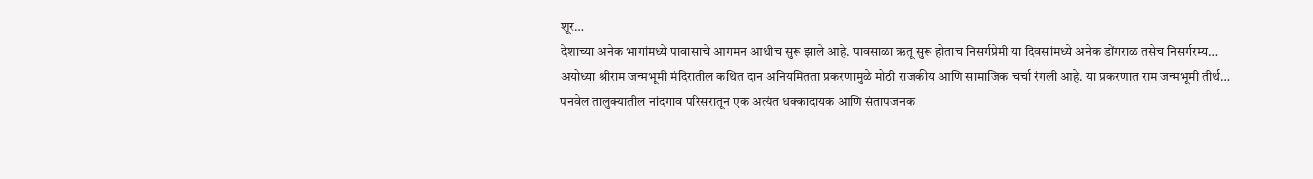शूर…
देशाच्या अनेक भागांमध्ये पावासाचे आगमन आधीच सुरू झाले आहे. पावसाळा ऋतू सुरू होताच निसर्गप्रेमी या दिवसांमध्ये अनेक डोंगराळ तसेच निसर्गरम्य…
अयोध्या श्रीराम जन्मभूमी मंदिरातील कथित दान अनियमितता प्रकरणामुळे मोठी राजकीय आणि सामाजिक चर्चा रंगली आहे. या प्रकरणात राम जन्मभूमी तीर्थ…
पनवेल तालुक्यातील नांदगाव परिसरातून एक अत्यंत धक्कादायक आणि संतापजनक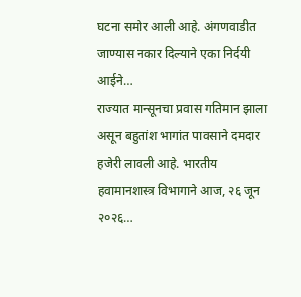घटना समोर आली आहे. अंगणवाडीत जाण्यास नकार दिल्याने एका निर्दयी आईने…
राज्यात मान्सूनचा प्रवास गतिमान झाला असून बहुतांश भागांत पावसाने दमदार हजेरी लावली आहे. भारतीय हवामानशास्त्र विभागाने आज, २६ जून २०२६…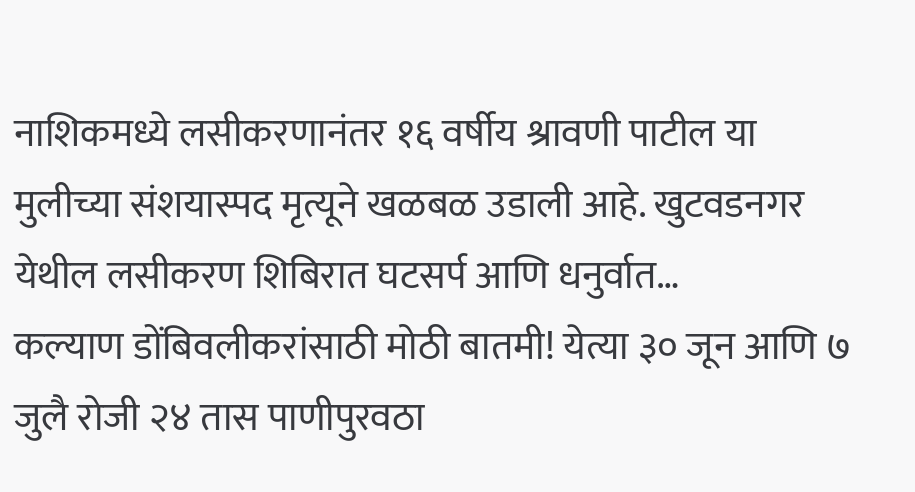नाशिकमध्ये लसीकरणानंतर १६ वर्षीय श्रावणी पाटील या मुलीच्या संशयास्पद मृत्यूने खळबळ उडाली आहे. खुटवडनगर येथील लसीकरण शिबिरात घटसर्प आणि धनुर्वात…
कल्याण डोंबिवलीकरांसाठी मोठी बातमी! येत्या ३० जून आणि ७ जुलै रोजी २४ तास पाणीपुरवठा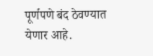पूर्णपणे बंद ठेवण्यात येणार आहे.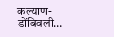कल्याण-डोंबिवली…